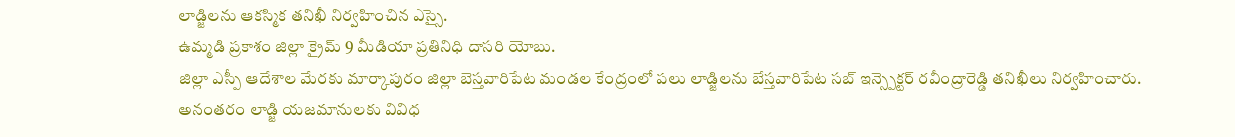లాడ్జిలను ఆకస్మిక తనిఖీ నిర్వహించిన ఎస్సై.
ఉమ్మడి ప్రకాశం జిల్లా క్రైమ్ 9 మీడియా ప్రతినిధి దాసరి యోబు.
జిల్లా ఎస్పీ ఆదేశాల మేరకు మార్కాపురం జిల్లా బెస్తవారిపేట మండల కేంద్రంలో పలు లాడ్జిలను బేస్తవారిపేట సబ్ ఇన్స్పెక్టర్ రవీంద్రారెడ్డి తనిఖీలు నిర్వహించారు.
అనంతరం లాడ్జి యజమానులకు వివిధ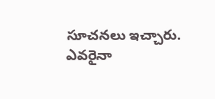సూచనలు ఇచ్చారు. ఎవరైనా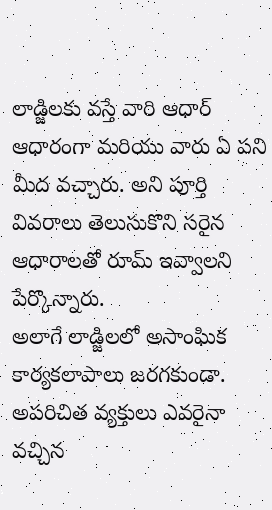లాడ్జిలకు వస్తే వారి ఆధార్ ఆధారంగా మరియు వారు ఏ పని మీద వచ్చారు. అని పూర్తి వివరాలు తెలుసుకొని సరైన ఆధారాలతో రూమ్ ఇవ్వాలని పేర్కొన్నారు.
అలాగే లాడ్జిలలో అసాంఘిక కార్యకలాపాలు జరగకుండా. అపరిచిత వ్యక్తులు ఎవరైనా వచ్చిన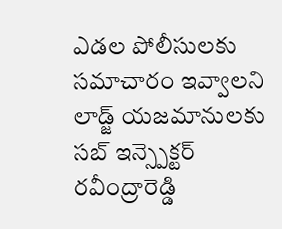ఎడల పోలీసులకు సమాచారం ఇవ్వాలని లాడ్జ్ యజమానులకు సబ్ ఇన్స్పెక్టర్ రవీంద్రారెడ్డి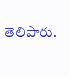తెలిపారు.